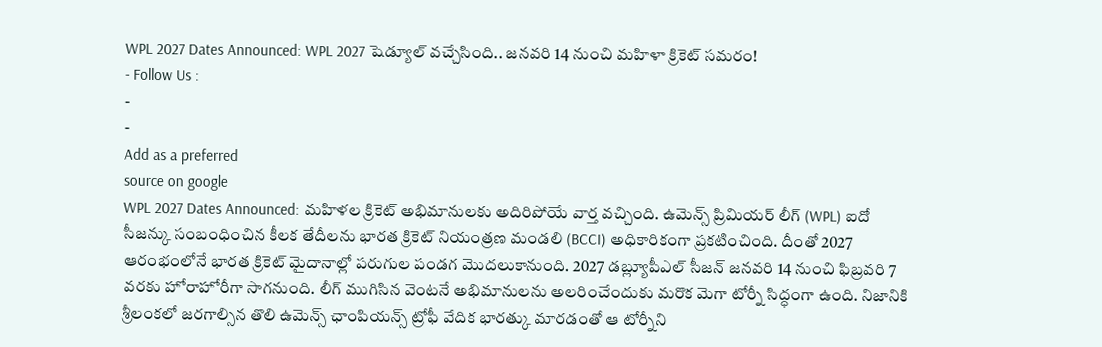WPL 2027 Dates Announced: WPL 2027 షెడ్యూల్ వచ్చేసింది.. జనవరి 14 నుంచి మహిళా క్రికెట్ సమరం!
- Follow Us :
-
-
Add as a preferred
source on google
WPL 2027 Dates Announced: మహిళల క్రికెట్ అభిమానులకు అదిరిపోయే వార్త వచ్చింది. ఉమెన్స్ ప్రిమియర్ లీగ్ (WPL) ఐదో సీజన్కు సంబంధించిన కీలక తేదీలను భారత క్రికెట్ నియంత్రణ మండలి (BCCI) అధికారికంగా ప్రకటించింది. దీంతో 2027 ఆరంభంలోనే భారత క్రికెట్ మైదానాల్లో పరుగుల పండగ మొదలుకానుంది. 2027 డబ్ల్యూపీఎల్ సీజన్ జనవరి 14 నుంచి ఫిబ్రవరి 7 వరకు హోరాహోరీగా సాగనుంది. లీగ్ ముగిసిన వెంటనే అభిమానులను అలరించేందుకు మరొక మెగా టోర్నీ సిద్ధంగా ఉంది. నిజానికి శ్రీలంకలో జరగాల్సిన తొలి ఉమెన్స్ ఛాంపియన్స్ ట్రోఫీ వేదిక భారత్కు మారడంతో ఆ టోర్నీని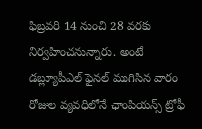ఫిబ్రవరి 14 నుంచి 28 వరకు నిర్వహించనున్నారు. అంటే డబ్ల్యూపీఎల్ ఫైనల్ ముగిసిన వారం రోజుల వ్యవధిలోనే ఛాంపియన్స్ ట్రోఫీ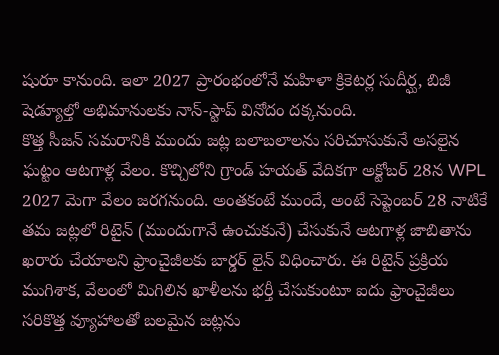షురూ కానుంది. ఇలా 2027 ప్రారంభంలోనే మహిళా క్రికెటర్ల సుదీర్ఘ, బిజీ షెడ్యూల్తో అభిమానులకు నాన్-స్టాప్ వినోదం దక్కనుంది.
కొత్త సీజన్ సమరానికి ముందు జట్ల బలాబలాలను సరిచూసుకునే అసలైన ఘట్టం ఆటగాళ్ల వేలం. కొచ్చిలోని గ్రాండ్ హయత్ వేదికగా అక్టోబర్ 28న WPL 2027 మెగా వేలం జరగనుంది. అంతకంటే ముందే, అంటే సెప్టెంబర్ 28 నాటికే తమ జట్లలో రిటైన్ (ముందుగానే ఉంచుకునే) చేసుకునే ఆటగాళ్ల జాబితాను ఖరారు చేయాలని ఫ్రాంచైజీలకు బార్డర్ లైన్ విధించారు. ఈ రిటైన్ ప్రక్రియ ముగిశాక, వేలంలో మిగిలిన ఖాళీలను భర్తీ చేసుకుంటూ ఐదు ఫ్రాంచైజీలు సరికొత్త వ్యూహాలతో బలమైన జట్లను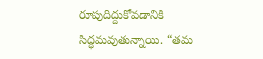రూపుదిద్దుకోవడానికి సిద్ధమవుతున్నాయి. “తమ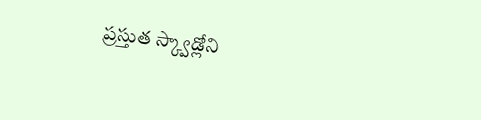ప్రస్తుత స్క్వాడ్లోని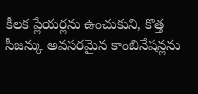కీలక ప్లేయర్లను ఉంచుకుని, కొత్త సీజన్కు అవసరమైన కాంబినేషన్లను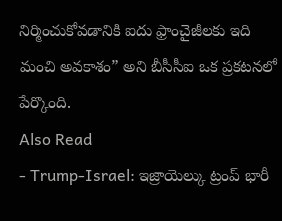నిర్మించుకోవడానికి ఐదు ఫ్రాంచైజీలకు ఇది మంచి అవకాశం” అని బీసీసీఐ ఒక ప్రకటనలో పేర్కొంది.
Also Read
- Trump-Israel: ఇజ్రాయెల్కు ట్రంప్ భారీ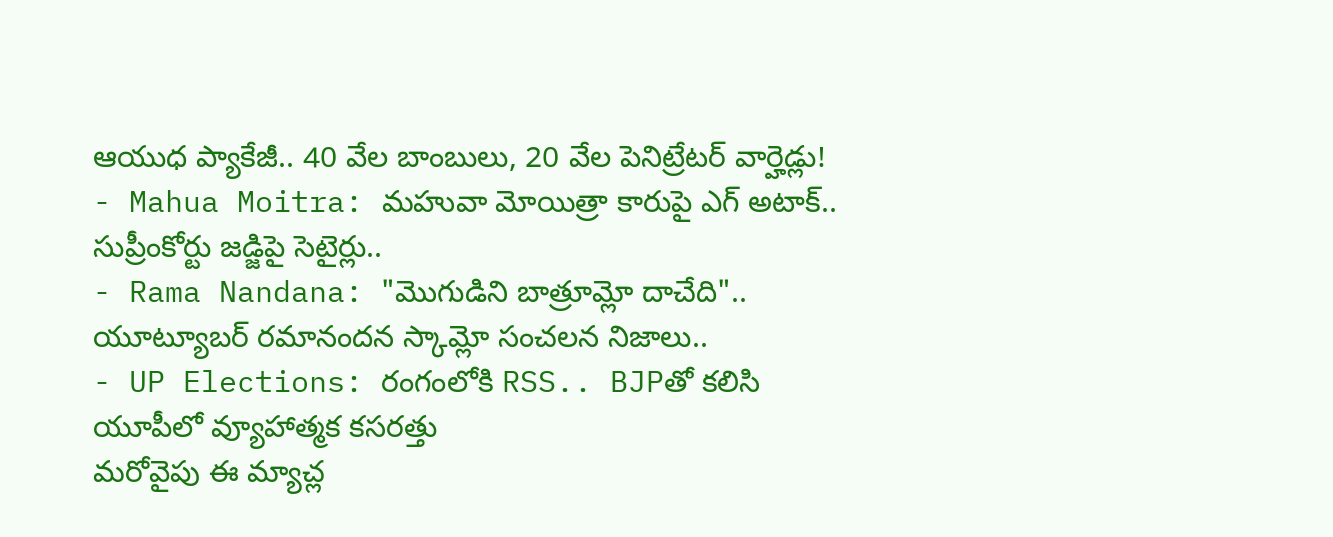ఆయుధ ప్యాకేజీ.. 40 వేల బాంబులు, 20 వేల పెనిట్రేటర్ వార్హెడ్లు!
- Mahua Moitra: మహువా మోయిత్రా కారుపై ఎగ్ అటాక్.. సుప్రీంకోర్టు జడ్జిపై సెటైర్లు..
- Rama Nandana: "మొగుడిని బాత్రూమ్లో దాచేది".. యూట్యూబర్ రమానందన స్కామ్లో సంచలన నిజాలు..
- UP Elections: రంగంలోకి RSS.. BJPతో కలిసి యూపీలో వ్యూహాత్మక కసరత్తు
మరోవైపు ఈ మ్యాచ్ల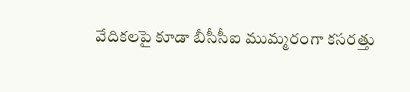వేదికలపై కూడా బీసీసీఐ ముమ్మరంగా కసరత్తు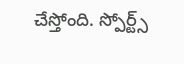చేస్తోంది. స్పోర్ట్స్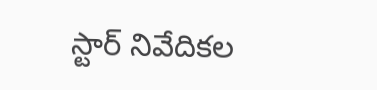స్టార్ నివేదికల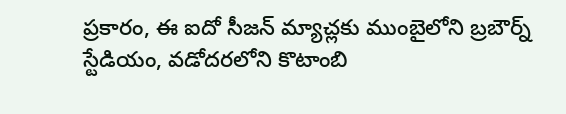ప్రకారం, ఈ ఐదో సీజన్ మ్యాచ్లకు ముంబైలోని బ్రబౌర్న్ స్టేడియం, వడోదరలోని కొటాంబి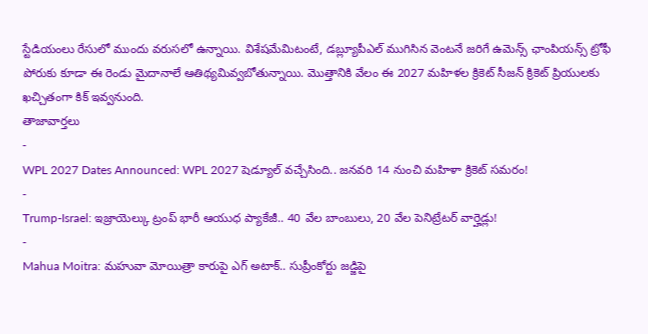స్టేడియంలు రేసులో ముందు వరుసలో ఉన్నాయి. విశేషమేమిటంటే, డబ్ల్యూపీఎల్ ముగిసిన వెంటనే జరిగే ఉమెన్స్ ఛాంపియన్స్ ట్రోఫీ పోరుకు కూడా ఈ రెండు మైదానాలే ఆతిథ్యమివ్వబోతున్నాయి. మొత్తానికి వేలం ఈ 2027 మహిళల క్రికెట్ సీజన్ క్రికెట్ ప్రియులకు ఖచ్చితంగా కిక్ ఇవ్వనుంది.
తాజావార్తలు
-
WPL 2027 Dates Announced: WPL 2027 షెడ్యూల్ వచ్చేసింది.. జనవరి 14 నుంచి మహిళా క్రికెట్ సమరం!
-
Trump-Israel: ఇజ్రాయెల్కు ట్రంప్ భారీ ఆయుధ ప్యాకేజీ.. 40 వేల బాంబులు, 20 వేల పెనిట్రేటర్ వార్హెడ్లు!
-
Mahua Moitra: మహువా మోయిత్రా కారుపై ఎగ్ అటాక్.. సుప్రీంకోర్టు జడ్జిపై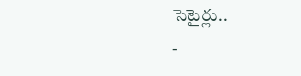సెటైర్లు..
-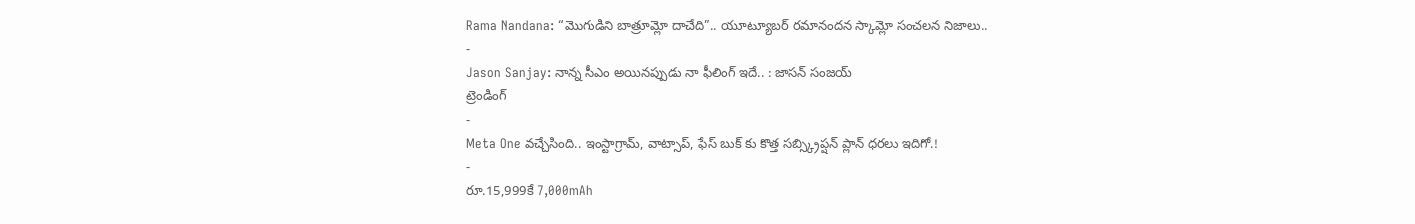Rama Nandana: “మొగుడిని బాత్రూమ్లో దాచేది”.. యూట్యూబర్ రమానందన స్కామ్లో సంచలన నిజాలు..
-
Jason Sanjay: నాన్న సీఎం అయినప్పుడు నా ఫీలింగ్ ఇదే.. : జాసన్ సంజయ్
ట్రెండింగ్
-
Meta One వచ్చేసింది.. ఇంస్టాగ్రామ్, వాట్సాప్, ఫేస్ బుక్ కు కొత్త సబ్స్క్రిప్షన్ ప్లాన్ ధరలు ఇదిగో.!
-
రూ.15,999కే 7,000mAh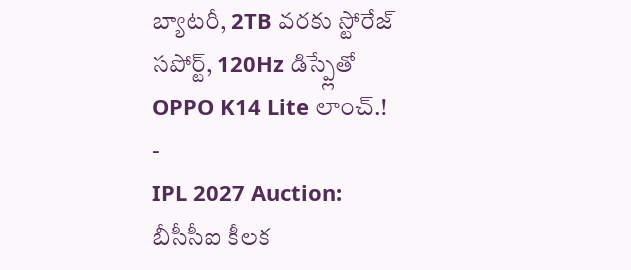బ్యాటరీ, 2TB వరకు స్టోరేజ్ సపోర్ట్, 120Hz డిస్ప్లేతో OPPO K14 Lite లాంచ్.!
-
IPL 2027 Auction: బీసీసీఐ కీలక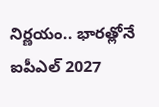నిర్ణయం.. భారత్లోనే ఐపీఎల్ 2027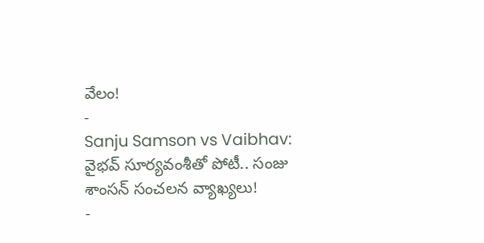వేలం!
-
Sanju Samson vs Vaibhav: వైభవ్ సూర్యవంశీతో పోటీ.. సంజు శాంసన్ సంచలన వ్యాఖ్యలు!
-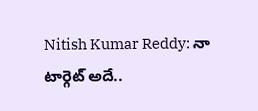Nitish Kumar Reddy: నా టార్గెట్ అదే..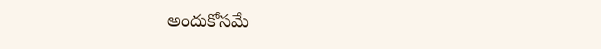అందుకోసమే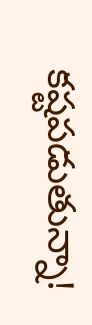కష్టపడుతున్నా!